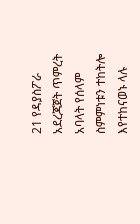21 የዳያስፖራ አደረጃጀት ጥምረት አባላት የሰላም ስምምነቱን ተከትሎ እየተከናወኑ ላሉ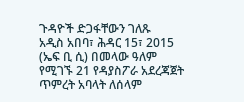ጉዳዮች ድጋፋቸውን ገለጹ
አዲስ አበባ፣ ሕዳር 15፣ 2015 (ኤፍ ቢ ሲ) በመላው ዓለም የሚገኙ 21 የዳያስፖራ አደረጃጀት ጥምረት አባላት ለሰላም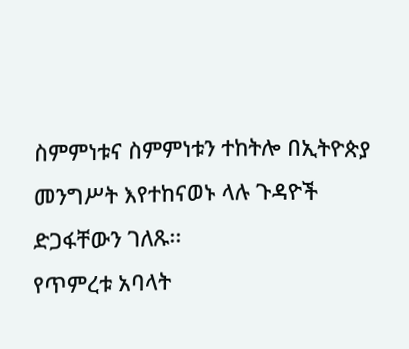ስምምነቱና ስምምነቱን ተከትሎ በኢትዮጵያ መንግሥት እየተከናወኑ ላሉ ጉዳዮች ድጋፋቸውን ገለጹ፡፡
የጥምረቱ አባላት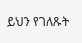ይህን የገለጹት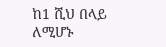ከ1 ሺህ በላይ ለሚሆኑ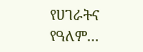የሀገራትና የዓለም…